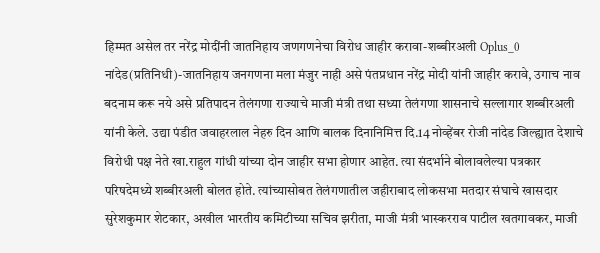हिम्मत असेल तर नरेंद्र मोदींनी जातनिहाय जणगणनेचा विरोध जाहीर करावा-शब्बीरअली Oplus_0 नांदेड(प्रतिनिधी)-जातनिहाय जनगणना मला मंजुर नाही असे पंतप्रधान नरेंद्र मोदी यांनी जाहीर करावे, उगाच नाव बदनाम करू नये असे प्रतिपादन तेलंगणा राज्याचे माजी मंत्री तथा सध्या तेलंगणा शासनाचे सल्लागार शब्बीरअली यांनी केले. उद्या पंडीत जवाहरलाल नेहरु दिन आणि बालक दिनानिमित्त दि.14 नोव्हेंबर रोजी नांदेड जिल्ह्यात देशाचे विरोधी पक्ष नेते खा.राहुल गांधी यांच्या दोन जाहीर सभा होणार आहेत. त्या संदर्भाने बोलावलेल्या पत्रकार परिषदेमध्ये शब्बीरअली बोलत होते. त्यांच्यासोबत तेलंगणातील जहीराबाद लोकसभा मतदार संघाचे खासदार सुरेशकुमार शेटकार, अखील भारतीय कमिटीच्या सचिव झरीता, माजी मंत्री भास्करराव पाटील खतगावकर, माजी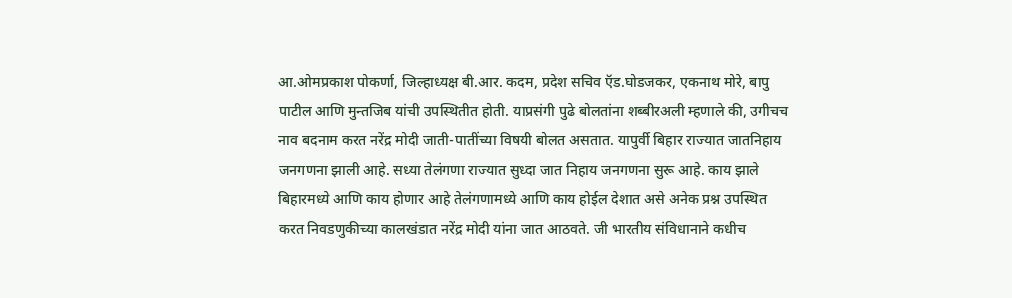आ.ओमप्रकाश पोकर्णा, जिल्हाध्यक्ष बी.आर. कदम, प्रदेश सचिव ऍड.घोडजकर, एकनाथ मोरे, बापु पाटील आणि मुन्तजिब यांची उपस्थितीत होती. याप्रसंगी पुढे बोलतांना शब्बीरअली म्हणाले की, उगीचच नाव बदनाम करत नरेंद्र मोदी जाती-पातींच्या विषयी बोलत असतात. यापुर्वी बिहार राज्यात जातनिहाय जनगणना झाली आहे. सध्या तेलंगणा राज्यात सुध्दा जात निहाय जनगणना सुरू आहे. काय झाले बिहारमध्ये आणि काय होणार आहे तेलंगणामध्ये आणि काय होईल देशात असे अनेक प्रश्न उपस्थित करत निवडणुकीच्या कालखंडात नरेंद्र मोदी यांना जात आठवते. जी भारतीय संविधानाने कधीच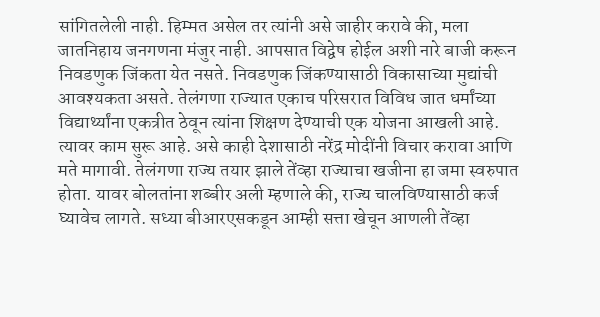सांगितलेली नाही. हिम्मत असेल तर त्यांनी असे जाहीर करावे की, मला जातनिहाय जनगणना मंजुर नाही. आपसात विद्वेष होईल अशी नारे बाजी करून निवडणुक जिंकता येत नसते. निवडणुक जिंकण्यासाठी विकासाच्या मुद्यांची आवश्यकता असते. तेलंगणा राज्यात एकाच परिसरात विविध जात धर्मांच्या विद्यार्थ्यांना एकत्रीत ठेवून त्यांना शिक्षण देण्याची एक योजना आखली आहे. त्यावर काम सुरू आहे. असे काही देशासाठी नरेंद्र मोदींनी विचार करावा आणि मते मागावी. तेलंगणा राज्य तयार झाले तेंव्हा राज्याचा खजीना हा जमा स्वरुपात होता. यावर बोलतांना शब्बीर अली म्हणाले की, राज्य चालविण्यासाठी कर्ज घ्यावेच लागते. सध्या बीआरएसकडून आम्ही सत्ता खेचून आणली तेंव्हा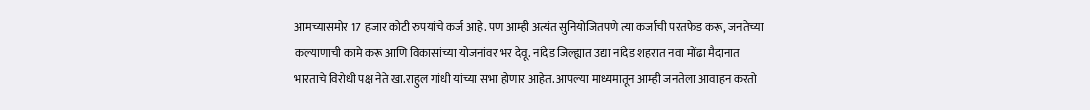आमच्यासमोर 17 हजार कोटी रुपयांचे कर्ज आहे. पण आम्ही अत्यंत सुनियोजितपणे त्या कर्जाची परतफेड करू, जनतेच्या कल्याणाची कामे करू आणि विकासांच्या योजनांवर भर देवू. नांदेड जिल्ह्यात उद्या नांदेड शहरात नवा मोंढा मैदानात भारताचे विरोधी पक्ष नेते खा.राहुल गांधी यांच्या सभा होणार आहेत. आपल्या माध्यमातून आम्ही जनतेला आवाहन करतो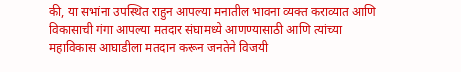की, या सभांना उपस्थित राहुन आपल्या मनातील भावना व्यक्त कराव्यात आणि विकासाची गंगा आपल्या मतदार संघामध्ये आणण्यासाठी आणि त्यांच्या महाविकास आघाडीला मतदान करून जनतेने विजयी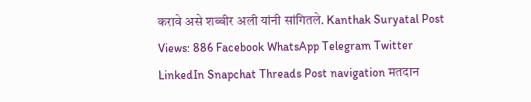करावे असे शब्बीर अली यांनी सांगितले. Kanthak Suryatal Post Views: 886 Facebook WhatsApp Telegram Twitter LinkedIn Snapchat Threads Post navigation मतदान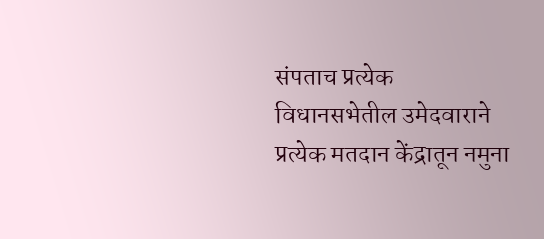संपताच प्रत्येक विधानसभेतील उमेदवाराने प्रत्येक मतदान केंद्रातून नमुना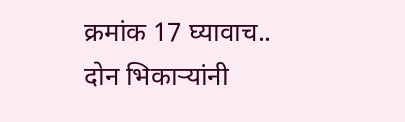क्रमांक 17 घ्यावाच.. दोन भिकाऱ्यांनी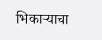भिकाऱ्याचा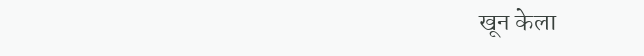खून केला